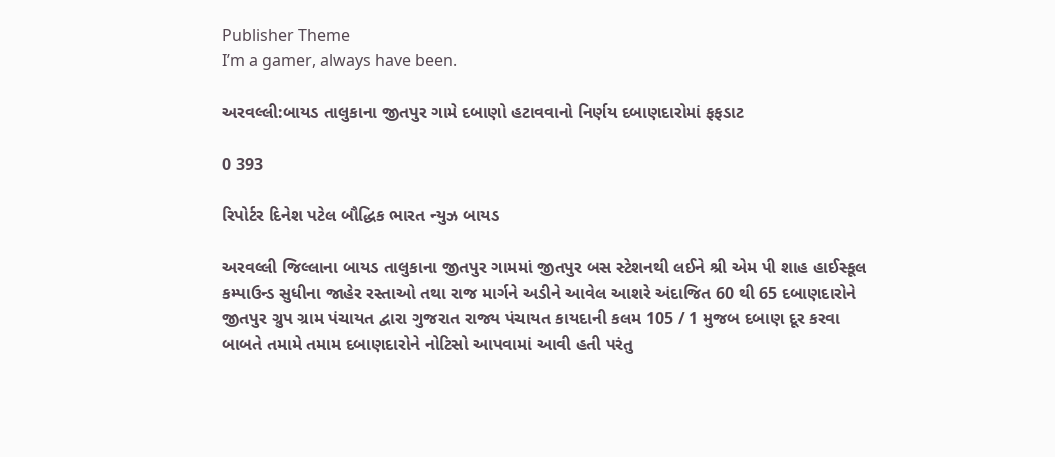Publisher Theme
I’m a gamer, always have been.

અરવલ્લી:બાયડ તાલુકાના જીતપુર ગામે દબાણો હટાવવાનો નિર્ણય દબાણદારોમાં ફફડાટ

0 393

રિપોર્ટર દિનેશ પટેલ બૌદ્ધિક ભારત ન્યુઝ બાયડ

અરવલ્લી જિલ્લાના બાયડ તાલુકાના જીતપુર ગામમાં જીતપુર બસ સ્ટેશનથી લઈને શ્રી એમ પી શાહ હાઈસ્કૂલ કમ્પાઉન્ડ સુધીના જાહેર રસ્તાઓ તથા રાજ માર્ગને અડીને આવેલ આશરે અંદાજિત 60 થી 65 દબાણદારોને જીતપુર ગ્રુપ ગ્રામ પંચાયત દ્વારા ગુજરાત રાજ્ય પંચાયત કાયદાની કલમ 105 / 1 મુજબ દબાણ દૂર કરવા બાબતે તમામે તમામ દબાણદારોને નોટિસો આપવામાં આવી હતી પરંતુ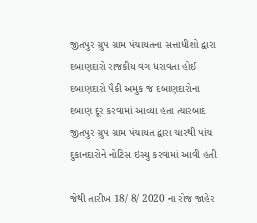જીતપુર ગ્રુપ ગ્રામ પંચાયતના સત્તાધીશો દ્વારા દબાણદારો રાજકીય વગ ધરાવતા હોઈ દબાણદારો પૈકી અમુક જ દબાણદારોના દબાણ દૂર કરવામાં આવ્યા હતા ત્યારબાદ જીતપુર ગ્રુપ ગ્રામ પંચાયત દ્વારા ચારથી પાંચ દુકાનદારોને નોટિસ ઇસ્યુ કરવામાં આવી હતી

જેથી તારીખ 18/ 8/ 2020 ના રોજ જાહેર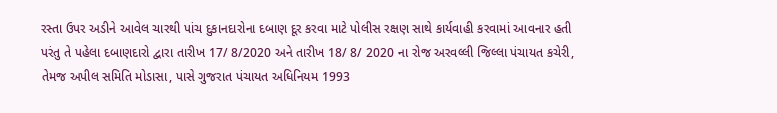રસ્તા ઉપર અડીને આવેલ ચારથી પાંચ દુકાનદારોના દબાણ દૂર કરવા માટે પોલીસ રક્ષણ સાથે કાર્યવાહી કરવામાં આવનાર હતી પરંતુ તે પહેલા દબાણદારો દ્વારા તારીખ 17/ 8/2020 અને તારીખ 18/ 8/ 2020 ના રોજ અરવલ્લી જિલ્લા પંચાયત કચેરી, તેમજ અપીલ સમિતિ મોડાસા, પાસે ગુજરાત પંચાયત અધિનિયમ 1993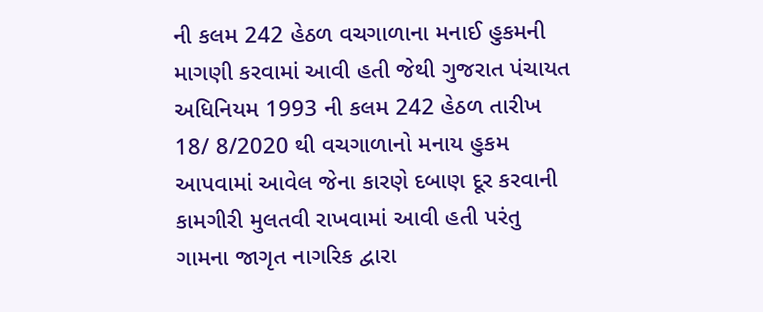ની કલમ 242 હેઠળ વચગાળાના મનાઈ હુકમની માગણી કરવામાં આવી હતી જેથી ગુજરાત પંચાયત અધિનિયમ 1993 ની કલમ 242 હેઠળ તારીખ 18/ 8/2020 થી વચગાળાનો મનાય હુકમ આપવામાં આવેલ જેના કારણે દબાણ દૂર કરવાની કામગીરી મુલતવી રાખવામાં આવી હતી પરંતુ ગામના જાગૃત નાગરિક દ્વારા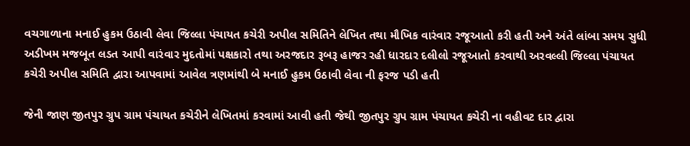વચગાળાના મનાઈ હુકમ ઉઠાવી લેવા જિલ્લા પંચાયત કચેરી અપીલ સમિતિને લેખિત તથા મૌખિક વારંવાર રજૂઆતો કરી હતી અને અંતે લાંબા સમય સુધી અડીખમ મજબૂત લડત આપી વારંવાર મુદતોમાં પક્ષકારો તથા અરજદાર રૂબરૂ હાજર રહી ધારદાર દલીલો રજૂઆતો કરવાથી અરવલ્લી જિલ્લા પંચાયત કચેરી અપીલ સમિતિ દ્વારા આપવામાં આવેલ ત્રણમાંથી બે મનાઈ હુકમ ઉઠાવી લેવા ની ફરજ પડી હતી

જેની જાણ જીતપુર ગ્રુપ ગ્રામ પંચાયત કચેરીને લેખિતમાં કરવામાં આવી હતી જેથી જીતપુર ગ્રુપ ગ્રામ પંચાયત કચેરી ના વહીવટ દાર દ્વારા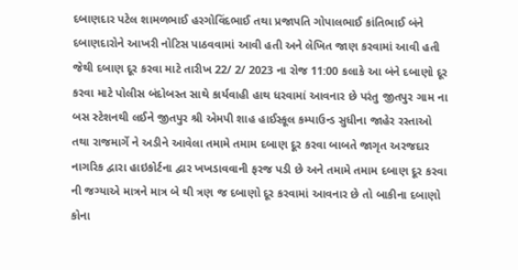દબાણદાર પટેલ શામળભાઈ હરગોવિંદભાઈ તથા પ્રજાપતિ ગોપાલભાઈ કાંતિભાઈ બંને દબાણદારોને આખરી નોટિસ પાઠવવામાં આવી હતી અને લેખિત જાણ કરવામાં આવી હતી જેથી દબાણ દૂર કરવા માટે તારીખ 22/ 2/ 2023 ના રોજ 11:00 કલાકે આ બંને દબાણો દૂર કરવા માટે પોલીસ બંદોબસ્ત સાથે કાર્યવાહી હાથ ધરવામાં આવનાર છે પરંતુ જીતપુર ગામ ના બસ સ્ટેશનથી લઈને જીતપુર શ્રી એમપી શાહ હાઈસ્કૂલ કમ્પાઉન્ડ સુધીના જાહેર રસ્તાઓ તથા રાજમાર્ગે ને અડીને આવેલા તમામે તમામ દબાણ દૂર કરવા બાબતે જાગૃત અરજદાર નાગરિક દ્વારા હાઇકોર્ટના દ્વાર ખખડાવવાની ફરજ પડી છે અને તમામે તમામ દબાણ દૂર કરવા ની જગ્યાએ માત્રને માત્ર બે થી ત્રણ જ દબાણો દૂર કરવામાં આવનાર છે તો બાકીના દબાણો કોના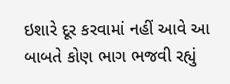ઇશારે દૂર કરવામાં નહીં આવે આ બાબતે કોણ ભાગ ભજવી રહ્યું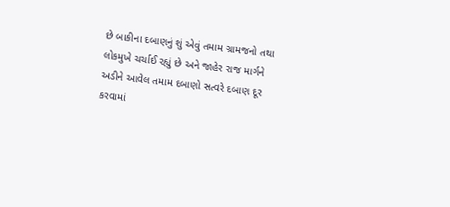છે બાકીના દબાણનું શું એવું તમામ ગ્રામજનો તથા લોકમુખે ચર્ચાઈ રહ્યું છે અને જાહેર રાજ માર્ગને અડીને આવેલ તમામ દબાણો સત્વરે દબાણ દૂર કરવામાં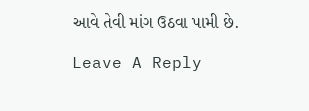આવે તેવી માંગ ઉઠવા પામી છે.

Leave A Reply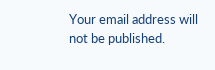Your email address will not be published.